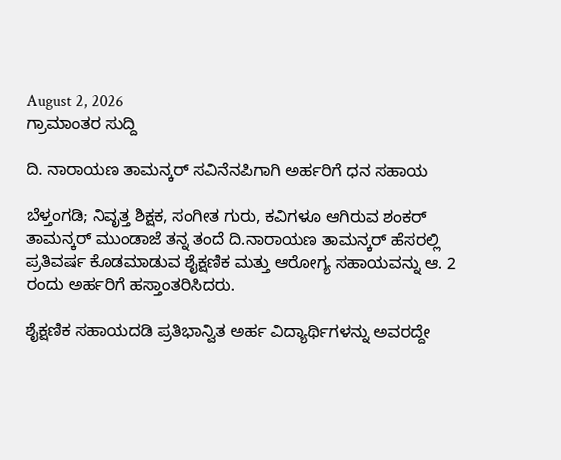August 2, 2026
ಗ್ರಾಮಾಂತರ ಸುದ್ದಿ

ದಿ. ನಾರಾಯಣ ತಾಮನ್ಕರ್ ಸವಿನೆನಪಿಗಾಗಿ ಅರ್ಹರಿಗೆ ಧನ ಸಹಾಯ

ಬೆಳ್ತಂಗಡಿ; ನಿವೃತ್ತ ಶಿಕ್ಷಕ, ಸಂಗೀತ ಗುರು, ಕವಿಗಳೂ ಆಗಿರುವ ಶಂಕರ್ ತಾಮನ್ಕರ್ ಮುಂಡಾಜೆ ತನ್ನ ತಂದೆ ದಿ.ನಾರಾಯಣ ತಾಮನ್ಕರ್ ಹೆಸರಲ್ಲಿ ಪ್ರತಿವರ್ಷ ಕೊಡಮಾಡುವ ಶೈಕ್ಷಣಿಕ ಮತ್ತು ಆರೋಗ್ಯ ಸಹಾಯವನ್ನು ಆ. 2 ರಂದು ಅರ್ಹರಿಗೆ ಹಸ್ತಾಂತರಿಸಿದರು.

ಶೈಕ್ಷಣಿಕ ಸಹಾಯದಡಿ ಪ್ರತಿಭಾನ್ವಿತ ಅರ್ಹ ವಿದ್ಯಾರ್ಥಿಗಳನ್ನು ಅವರದ್ದೇ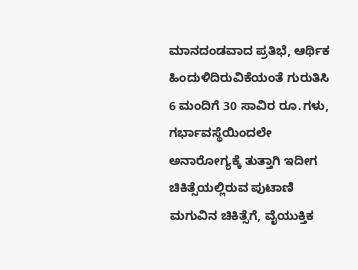ಮಾನದಂಡವಾದ ಪ್ರತಿಭೆ, ಆರ್ಥಿಕ ಹಿಂದುಳಿದಿರುವಿಕೆಯಂತೆ ಗುರುತಿಸಿ 6 ಮಂದಿಗೆ 30 ಸಾವಿರ ರೂ.ಗಳು, ಗರ್ಭಾವಸ್ಥೆಯಿಂದಲೇ ಅನಾರೋಗ್ಯಕ್ಕೆ ತುತ್ತಾಗಿ ಇದೀಗ ಚಿಕಿತ್ಸೆಯಲ್ಲಿರುವ ಪುಟಾಣಿ ಮಗುವಿನ ಚಿಕಿತ್ಸೆಗೆ, ವೈಯುಕ್ತಿಕ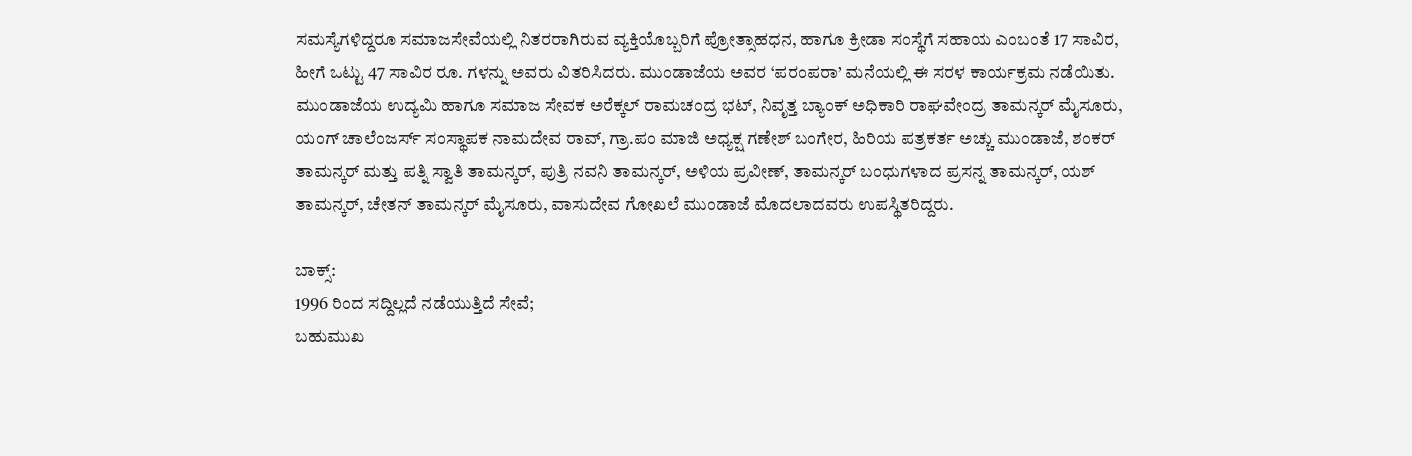ಸಮಸ್ಯೆಗಳಿದ್ದರೂ ಸಮಾಜ‌ಸೇವೆಯಲ್ಲಿ ನಿತರರಾಗಿರುವ ವ್ಯಕ್ತಿಯೊಬ್ಬರಿಗೆ ಪ್ರೋತ್ಸಾಹಧನ, ಹಾಗೂ ಕ್ರೀಡಾ ಸಂಸ್ಥೆಗೆ ಸಹಾಯ ಎಂಬಂತೆ 17 ಸಾವಿರ, ಹೀಗೆ ಒಟ್ಟು 47 ಸಾವಿರ ರೂ. ಗಳನ್ನು ಅವರು ವಿತರಿಸಿದರು. ಮುಂಡಾಜೆಯ ಅವರ ‘ಪರಂಪರಾ’ ಮನೆಯಲ್ಲಿ ಈ ಸರಳ ಕಾರ್ಯಕ್ರಮ ನಡೆಯಿತು.
ಮುಂಡಾಜೆಯ ಉದ್ಯಮಿ ಹಾಗೂ ಸಮಾಜ ಸೇವಕ ಅರೆಕ್ಕಲ್ ರಾಮಚಂದ್ರ ಭಟ್, ನಿವೃತ್ತ ಬ್ಯಾಂಕ್ ಅಧಿಕಾರಿ ರಾಘವೇಂದ್ರ ತಾಮನ್ಕರ್ ಮೈಸೂರು, ಯಂಗ್ ಚಾಲೆಂಜರ್ಸ್ ಸಂಸ್ಥಾಪಕ ನಾಮದೇವ ರಾವ್, ಗ್ರಾ.ಪಂ ಮಾಜಿ ಅಧ್ಯಕ್ಷ ಗಣೇಶ್ ಬಂಗೇರ, ಹಿರಿಯ ಪತ್ರಕರ್ತ ಅಚ್ಚು ಮುಂಡಾಜೆ, ಶಂಕರ್ ತಾಮನ್ಕರ್ ಮತ್ತು ಪತ್ನಿ ಸ್ವಾತಿ ತಾಮನ್ಕರ್, ಪುತ್ರಿ ನವನಿ ತಾಮನ್ಕರ್, ಅಳಿಯ ಪ್ರವೀಣ್, ತಾಮನ್ಕರ್ ಬಂಧುಗಳಾದ ಪ್ರಸನ್ನ ತಾಮನ್ಕರ್, ಯಶ್ ತಾಮನ್ಕರ್, ಚೇತನ್ ತಾಮನ್ಕರ್ ಮೈಸೂರು, ವಾಸುದೇವ ಗೋಖಲೆ ಮುಂಡಾಜೆ ಮೊದಲಾದವರು ಉಪಸ್ಥಿತರಿದ್ದರು.

ಬಾಕ್ಸ್:
1996 ರಿಂದ ಸದ್ದಿಲ್ಲದೆ ನಡೆಯುತ್ತಿದೆ ಸೇವೆ;
ಬಹುಮುಖ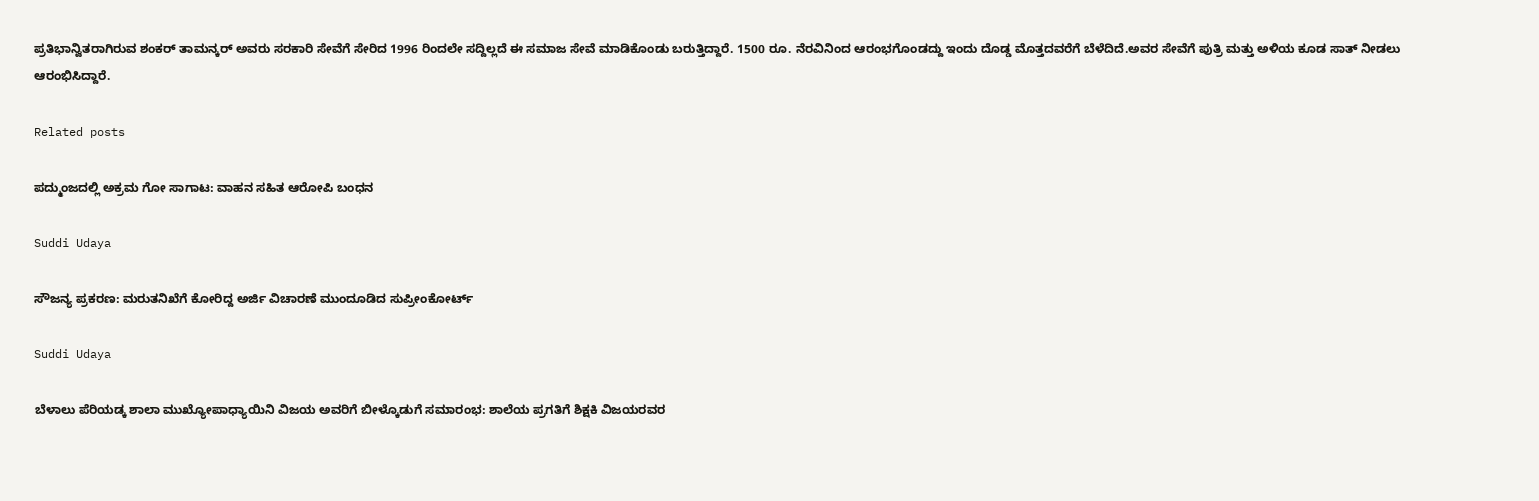ಪ್ರತಿಭಾನ್ವಿತರಾಗಿರುವ ಶಂಕರ್ ತಾಮನ್ಕರ್ ಅವರು ಸರಕಾರಿ ಸೇವೆಗೆ ಸೇರಿದ 1996 ರಿಂದಲೇ ಸದ್ದಿಲ್ಲದೆ ಈ ಸಮಾಜ ಸೇವೆ ಮಾಡಿಕೊಂಡು ಬರುತ್ತಿದ್ದಾರೆ. 1500 ರೂ. ನೆರವಿನಿಂದ ಆರಂಭಗೊಂಡದ್ದು ಇಂದು ದೊಡ್ಡ ಮೊತ್ತದವರೆಗೆ ಬೆಳೆದಿದೆ.ಅವರ ಸೇವೆಗೆ ಪುತ್ರಿ ಮತ್ತು ಅಳಿಯ ಕೂಡ ಸಾತ್ ನೀಡಲು ಆರಂಭಿಸಿದ್ದಾರೆ.

Related posts

ಪದ್ಮುಂಜದಲ್ಲಿ ಅಕ್ರಮ ಗೋ ಸಾಗಾಟ: ವಾಹನ ಸಹಿತ ಆರೋಪಿ ಬಂಧನ

Suddi Udaya

ಸೌಜನ್ಯ ಪ್ರಕರಣ: ಮರುತನಿಖೆಗೆ ಕೋರಿದ್ದ ಅರ್ಜಿ ವಿಚಾರಣೆ ಮುಂದೂಡಿದ ಸುಪ್ರೀಂಕೋರ್ಟ್‌

Suddi Udaya

ಬೆಳಾಲು ಪೆರಿಯಡ್ಕ ಶಾಲಾ ಮುಖ್ಯೋಪಾಧ್ಯಾಯಿನಿ ವಿಜಯ ಅವರಿಗೆ ಬೀಳ್ಕೊಡುಗೆ ಸಮಾರಂಭ: ಶಾಲೆಯ ಪ್ರಗತಿಗೆ ಶಿಕ್ಷಕಿ ವಿಜಯರವರ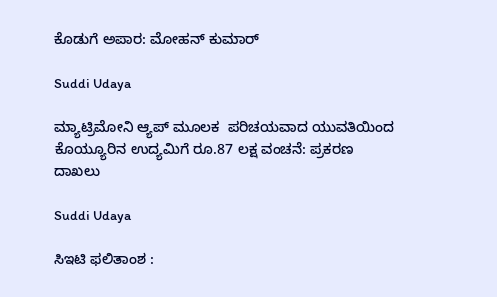ಕೊಡುಗೆ ಅಪಾರ: ಮೋಹನ್ ಕುಮಾರ್

Suddi Udaya

ಮ್ಯಾಟ್ರಿಮೋನಿ ಆ್ಯಪ್‌ ಮೂಲಕ  ಪರಿಚಯವಾದ ಯುವತಿಯಿಂದ ಕೊಯ್ಯೂರಿನ ಉದ್ಯಮಿಗೆ ರೂ.87 ಲಕ್ಷ ವಂಚನೆ: ಪ್ರಕರಣ ದಾಖಲು

Suddi Udaya

ಸಿಇಟಿ ಫಲಿತಾಂಶ :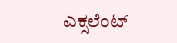ಎಕ್ಸಲೆಂಟ್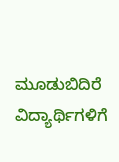ಮೂಡುಬಿದಿರೆ ವಿದ್ಯಾರ್ಥಿಗಳಿಗೆ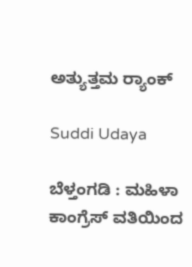ಅತ್ಯುತ್ತಮ ರ‍್ಯಾಂಕ್

Suddi Udaya

ಬೆಳ್ತಂಗಡಿ : ಮಹಿಳಾ ಕಾಂಗ್ರೆಸ್ ವತಿಯಿಂದ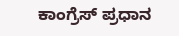ಕಾಂಗ್ರೆಸ್ ಪ್ರಧಾನ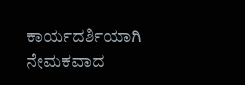ಕಾರ್ಯದರ್ಶಿಯಾಗಿ ನೇಮಕವಾದ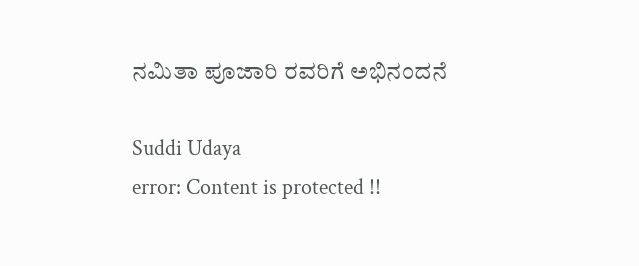ನಮಿತಾ ಪೂಜಾರಿ ರವರಿಗೆ ಅಭಿನಂದನೆ

Suddi Udaya
error: Content is protected !!